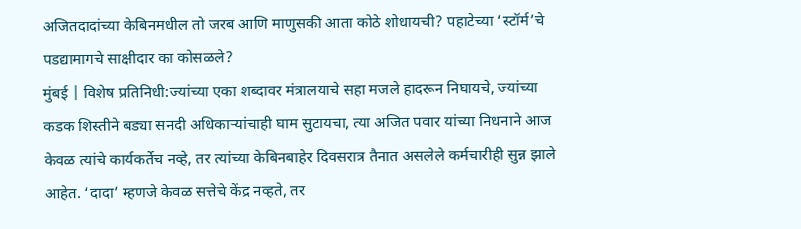अजितदादांच्या केबिनमधील तो जरब आणि माणुसकी आता कोठे शोधायची? पहाटेच्या ‘स्टॉर्म’चे पडद्यामागचे साक्षीदार का कोसळले?
मुंबई | विशेष प्रतिनिधी:ज्यांच्या एका शब्दावर मंत्रालयाचे सहा मजले हादरून निघायचे, ज्यांच्या कडक शिस्तीने बड्या सनदी अधिकाऱ्यांचाही घाम सुटायचा, त्या अजित पवार यांच्या निधनाने आज केवळ त्यांचे कार्यकर्तेच नव्हे, तर त्यांच्या केबिनबाहेर दिवसरात्र तैनात असलेले कर्मचारीही सुन्न झाले आहेत. ‘दादा’ म्हणजे केवळ सत्तेचे केंद्र नव्हते, तर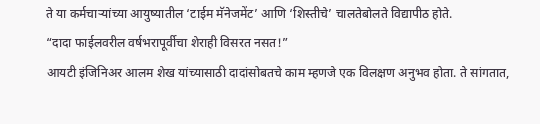ते या कर्मचाऱ्यांच्या आयुष्यातील ‘टाईम मॅनेजमेंट’ आणि ‘शिस्तीचे’ चालतेबोलते विद्यापीठ होते.
“दादा फाईलवरील वर्षभरापूर्वीचा शेराही विसरत नसत!”
आयटी इंजिनिअर आलम शेख यांच्यासाठी दादांसोबतचे काम म्हणजे एक विलक्षण अनुभव होता. ते सांगतात,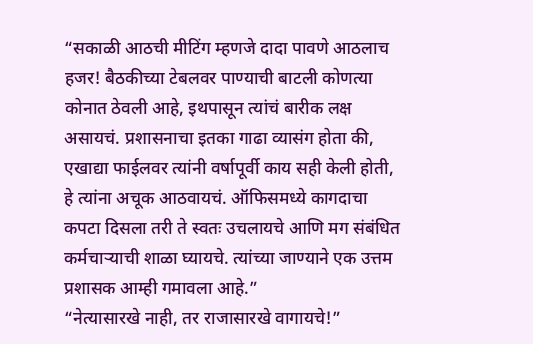“सकाळी आठची मीटिंग म्हणजे दादा पावणे आठलाच हजर! बैठकीच्या टेबलवर पाण्याची बाटली कोणत्या कोनात ठेवली आहे, इथपासून त्यांचं बारीक लक्ष असायचं. प्रशासनाचा इतका गाढा व्यासंग होता की, एखाद्या फाईलवर त्यांनी वर्षापूर्वी काय सही केली होती, हे त्यांना अचूक आठवायचं. ऑफिसमध्ये कागदाचा कपटा दिसला तरी ते स्वतः उचलायचे आणि मग संबंधित कर्मचाऱ्याची शाळा घ्यायचे. त्यांच्या जाण्याने एक उत्तम प्रशासक आम्ही गमावला आहे.”
“नेत्यासारखे नाही, तर राजासारखे वागायचे!”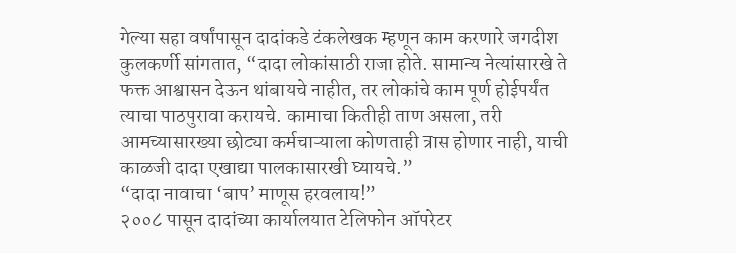गेल्या सहा वर्षांपासून दादांकडे टंकलेखक म्हणून काम करणारे जगदीश कुलकर्णी सांगतात, “दादा लोकांसाठी राजा होते. सामान्य नेत्यांसारखे ते फक्त आश्वासन देऊन थांबायचे नाहीत, तर लोकांचे काम पूर्ण होईपर्यंत त्याचा पाठपुरावा करायचे. कामाचा कितीही ताण असला, तरी आमच्यासारख्या छोट्या कर्मचाऱ्याला कोणताही त्रास होणार नाही, याची काळजी दादा एखाद्या पालकासारखी घ्यायचे.”
“दादा नावाचा ‘बाप’ माणूस हरवलाय!”
२००८ पासून दादांच्या कार्यालयात टेलिफोन ऑपरेटर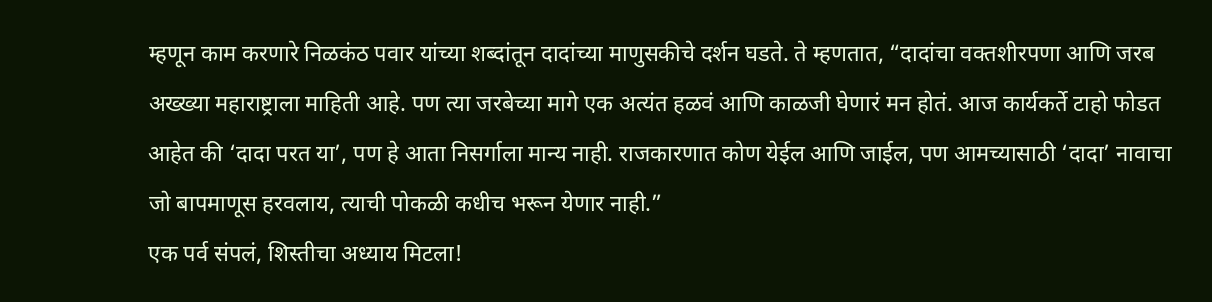म्हणून काम करणारे निळकंठ पवार यांच्या शब्दांतून दादांच्या माणुसकीचे दर्शन घडते. ते म्हणतात, “दादांचा वक्तशीरपणा आणि जरब अख्ख्या महाराष्ट्राला माहिती आहे. पण त्या जरबेच्या मागे एक अत्यंत हळवं आणि काळजी घेणारं मन होतं. आज कार्यकर्ते टाहो फोडत आहेत की ‘दादा परत या’, पण हे आता निसर्गाला मान्य नाही. राजकारणात कोण येईल आणि जाईल, पण आमच्यासाठी ‘दादा’ नावाचा जो बापमाणूस हरवलाय, त्याची पोकळी कधीच भरून येणार नाही.”
एक पर्व संपलं, शिस्तीचा अध्याय मिटला!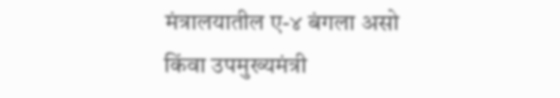मंत्रालयातील ए-४ बंगला असो किंवा उपमुख्यमंत्री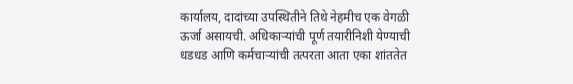कार्यालय, दादांच्या उपस्थितीने तिथे नेहमीच एक वेगळी ऊर्जा असायची. अधिकाऱ्यांची पूर्ण तयारीनिशी येण्याची धडधड आणि कर्मचाऱ्यांची तत्परता आता एका शांततेत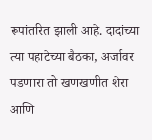रूपांतरित झाली आहे. दादांच्या त्या पहाटेच्या बैठका, अर्जावर पडणारा तो खणखणीत शेरा आणि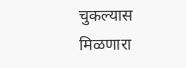चुकल्यास मिळणारा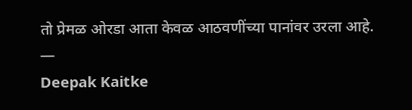तो प्रेमळ ओरडा आता केवळ आठवणींच्या पानांवर उरला आहे.
—
Deepak Kaitke